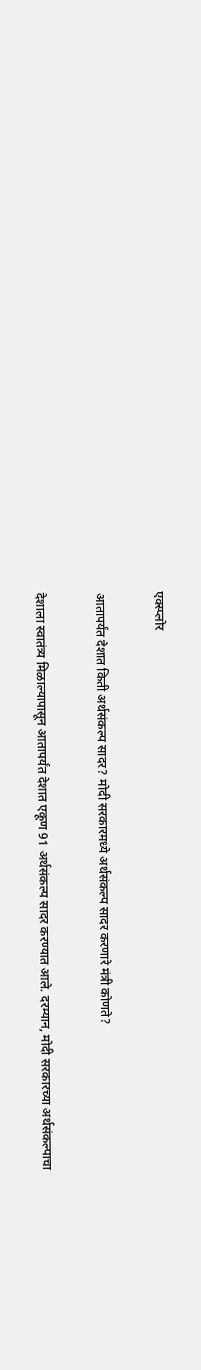एक्स्प्लोर

आतापर्यंत देशात किती अर्थसंकल्प सादर? मोदी सरकारमध्ये अर्थसंकल्प सादर करणारे मंत्री कोणते?

देशाला स्वातंत्र्य मिळाल्यापासून आतापर्यंत देशात एकूण 91 अर्थसंकल्प सादर करण्यात आले. दरम्यान, मोदी सरकारच्या अर्थसंकल्पाचा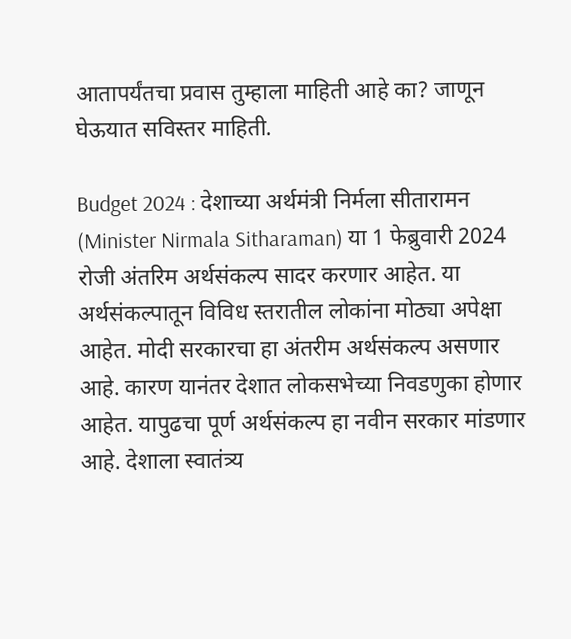आतापर्यंतचा प्रवास तुम्हाला माहिती आहे का? जाणून घेऊयात सविस्तर माहिती.

Budget 2024 : देशाच्या अर्थमंत्री निर्मला सीतारामन (Minister Nirmala Sitharaman) या 1 फेब्रुवारी 2024 रोजी अंतरिम अर्थसंकल्प सादर करणार आहेत. या अर्थसंकल्पातून विविध स्तरातील लोकांना मोठ्या अपेक्षा आहेत. मोदी सरकारचा हा अंतरीम अर्थसंकल्प असणार आहे. कारण यानंतर देशात लोकसभेच्या निवडणुका होणार आहेत. यापुढचा पूर्ण अर्थसंकल्प हा नवीन सरकार मांडणार आहे. देशाला स्वातंत्र्य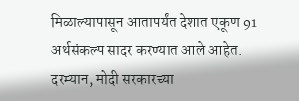मिळाल्यापासून आतापर्यंत देशात एकूण 91 अर्थसंकल्प सादर करण्यात आले आहेत. दरम्यान, मोदी सरकारच्या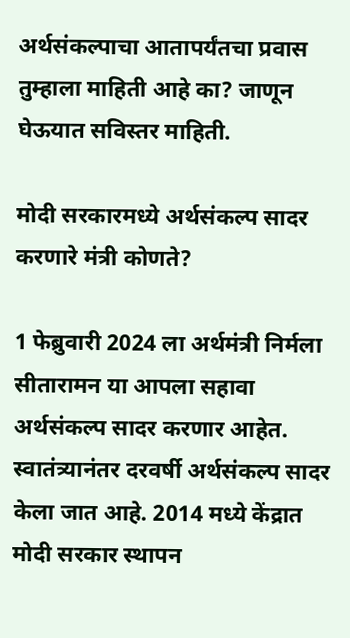अर्थसंकल्पाचा आतापर्यंतचा प्रवास तुम्हाला माहिती आहे का? जाणून घेऊयात सविस्तर माहिती.

मोदी सरकारमध्ये अर्थसंकल्प सादर करणारे मंत्री कोणते?

1 फेब्रुवारी 2024 ला अर्थमंत्री निर्मला सीतारामन या आपला सहावा अर्थसंकल्प सादर करणार आहेत. स्वातंत्र्यानंतर दरवर्षी अर्थसंकल्प सादर केला जात आहे. 2014 मध्ये केंद्रात मोदी सरकार स्थापन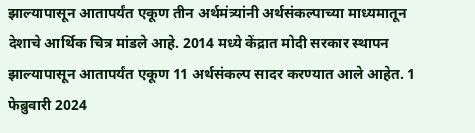झाल्यापासून आतापर्यंत एकूण तीन अर्थमंत्र्यांनी अर्थसंकल्पाच्या माध्यमातून देशाचे आर्थिक चित्र मांडले आहे. 2014 मध्ये केंद्रात मोदी सरकार स्थापन झाल्यापासून आतापर्यंत एकूण 11 अर्थसंकल्प सादर करण्यात आले आहेत. 1 फेब्रुवारी 2024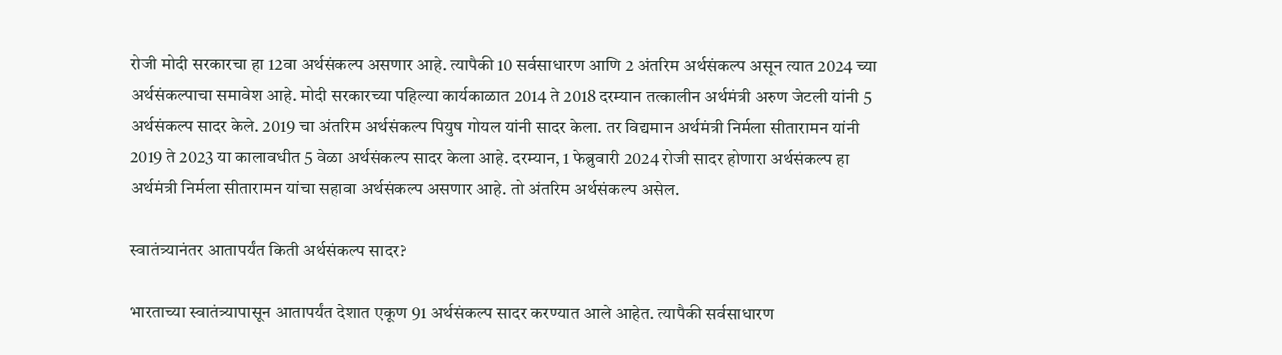रोजी मोदी सरकारचा हा 12वा अर्थसंकल्प असणार आहे. त्यापैकी 10 सर्वसाधारण आणि 2 अंतरिम अर्थसंकल्प असून त्यात 2024 च्या अर्थसंकल्पाचा समावेश आहे. मोदी सरकारच्या पहिल्या कार्यकाळात 2014 ते 2018 दरम्यान तत्कालीन अर्थमंत्री अरुण जेटली यांनी 5 अर्थसंकल्प सादर केले. 2019 चा अंतरिम अर्थसंकल्प पियुष गोयल यांनी सादर केला. तर विद्यमान अर्थमंत्री निर्मला सीतारामन यांनी 2019 ते 2023 या कालावधीत 5 वेळा अर्थसंकल्प सादर केला आहे. दरम्यान, 1 फेब्रुवारी 2024 रोजी सादर होणारा अर्थसंकल्प हा अर्थमंत्री निर्मला सीतारामन यांचा सहावा अर्थसंकल्प असणार आहे. तो अंतरिम अर्थसंकल्प असेल.

स्वातंत्र्यानंतर आतापर्यंत किती अर्थसंकल्प सादर?

भारताच्या स्वातंत्र्यापासून आतापर्यंत देशात एकूण 91 अर्थसंकल्प सादर करण्यात आले आहेत. त्यापैकी सर्वसाधारण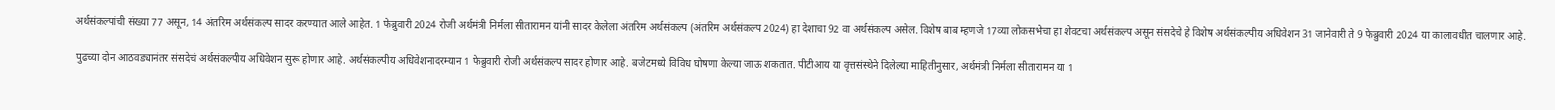अर्थसंकल्पांची संख्या 77 असून, 14 अंतरिम अर्थसंकल्प सादर करण्यात आले आहेत. 1 फेब्रुवारी 2024 रोजी अर्थमंत्री निर्मला सीतारामन यांनी सादर केलेला अंतरिम अर्थसंकल्प (अंतरिम अर्थसंकल्प 2024) हा देशाचा 92 वा अर्थसंकल्प असेल. विशेष बाब म्हणजे 17व्या लोकसभेचा हा शेवटचा अर्थसंकल्प असून संसदेचे हे विशेष अर्थसंकल्पीय अधिवेशन 31 जानेवारी ते 9 फेब्रुवारी 2024 या कालावधीत चालणार आहे.

पुढच्या दोन आठवड्यानंतर संसदेचं अर्थसंकल्पीय अधिवेशन सुरू होणार आहे. अर्थसंकल्पीय अधिवेशनादरम्यान 1 फेब्रुवारी रोजी अर्थसंकल्प सादर होणार आहे. बजेटमध्ये विविध घोषणा केल्या जाऊ शकतात. पीटीआय या वृत्तसंस्थेने दिलेल्या माहितीनुसार, अर्थमंत्री निर्मला सीतारामन या 1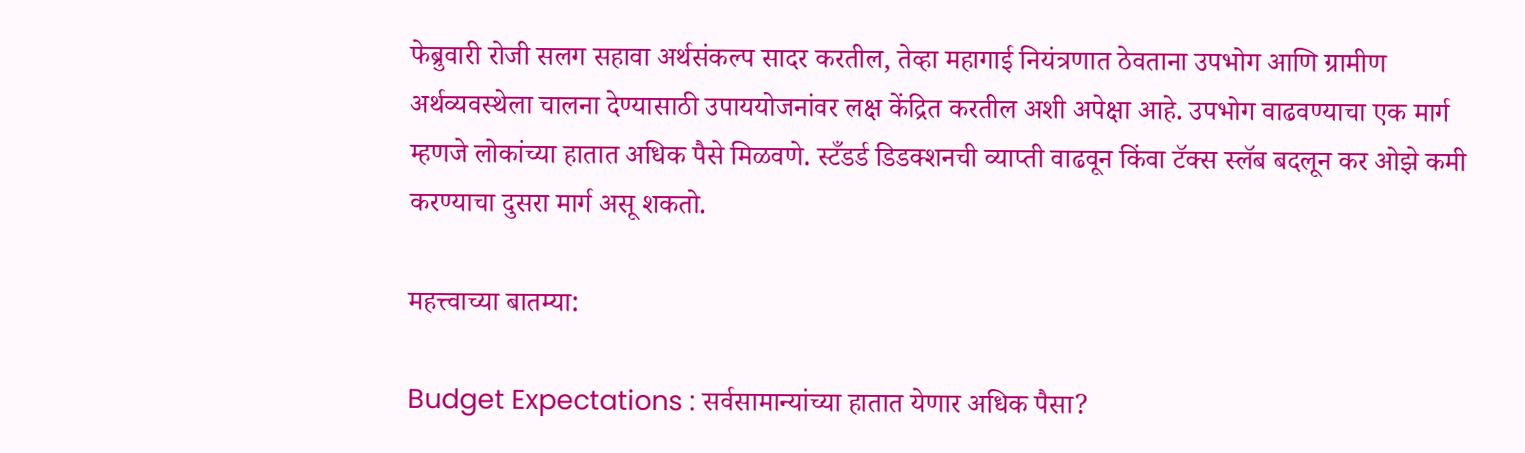फेब्रुवारी रोजी सलग सहावा अर्थसंकल्प सादर करतील, तेव्हा महागाई नियंत्रणात ठेवताना उपभोग आणि ग्रामीण अर्थव्यवस्थेला चालना देण्यासाठी उपाययोजनांवर लक्ष केंद्रित करतील अशी अपेक्षा आहे. उपभोग वाढवण्याचा एक मार्ग म्हणजे लोकांच्या हातात अधिक पैसे मिळवणे. स्टँडर्ड डिडक्शनची व्याप्ती वाढवून किंवा टॅक्स स्लॅब बदलून कर ओझे कमी करण्याचा दुसरा मार्ग असू शकतो.

महत्त्वाच्या बातम्या:

Budget Expectations : सर्वसामान्यांच्या हातात येणार अधिक पैसा?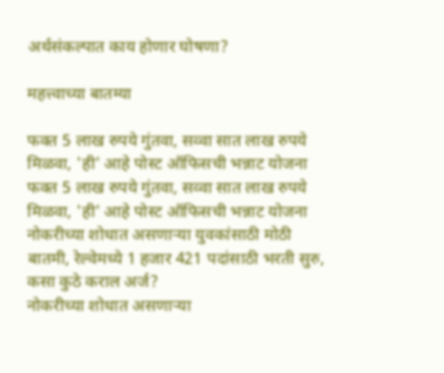अर्थसंकल्पात काय होणार घोषणा?

महत्त्वाच्या बातम्या

फक्त 5 लाख रुपये गुंतवा, सव्वा सात लाख रुपये मिळवा, 'ही' आहे पोस्ट ऑफिसची भन्नाट योजना
फक्त 5 लाख रुपये गुंतवा, सव्वा सात लाख रुपये मिळवा, 'ही' आहे पोस्ट ऑफिसची भन्नाट योजना
नोकरीच्या शोधात असणाऱ्या युवकांसाठी मोठी बातमी, रेल्वेमध्ये 1 हजार 421 पदांसाठी भरती सुरु, कसा कुठे कराल अर्ज?
नोकरीच्या शोधात असणाऱ्या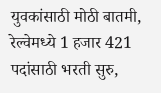युवकांसाठी मोठी बातमी, रेल्वेमध्ये 1 हजार 421 पदांसाठी भरती सुरु,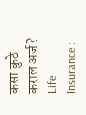कसा कुठे कराल अर्ज?
Life Insurance :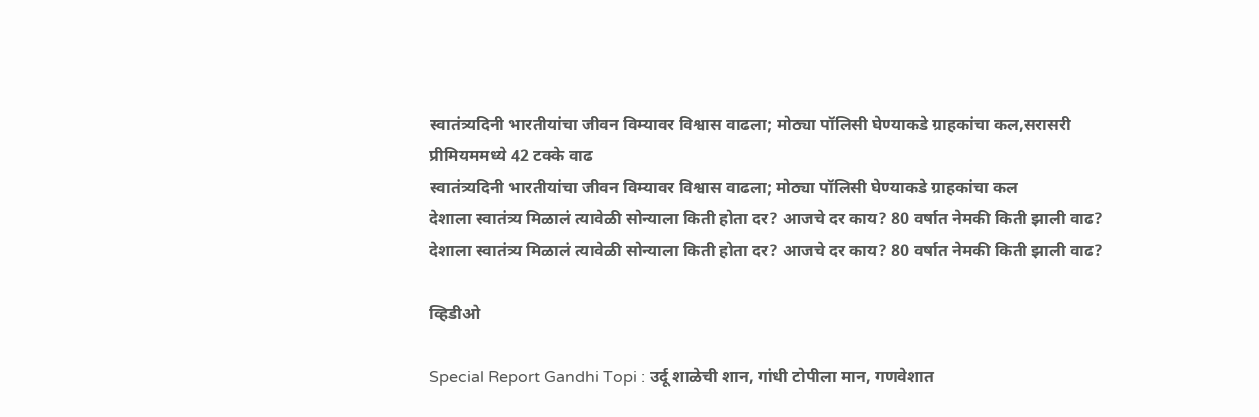स्वातंत्र्यदिनी भारतीयांचा जीवन विम्यावर विश्वास वाढला; मोठ्या पॉलिसी घेण्याकडे ग्राहकांचा कल,सरासरी प्रीमियममध्ये 42 टक्के वाढ
स्वातंत्र्यदिनी भारतीयांचा जीवन विम्यावर विश्वास वाढला; मोठ्या पॉलिसी घेण्याकडे ग्राहकांचा कल
देशाला स्वातंत्र्य मिळालं त्यावेळी सोन्याला किती होता दर? आजचे दर काय? 80 वर्षात नेमकी किती झाली वाढ?
देशाला स्वातंत्र्य मिळालं त्यावेळी सोन्याला किती होता दर? आजचे दर काय? 80 वर्षात नेमकी किती झाली वाढ?

व्हिडीओ

Special Report Gandhi Topi : उर्दू शाळेची शान, गांधी टोपीला मान, गणवेशात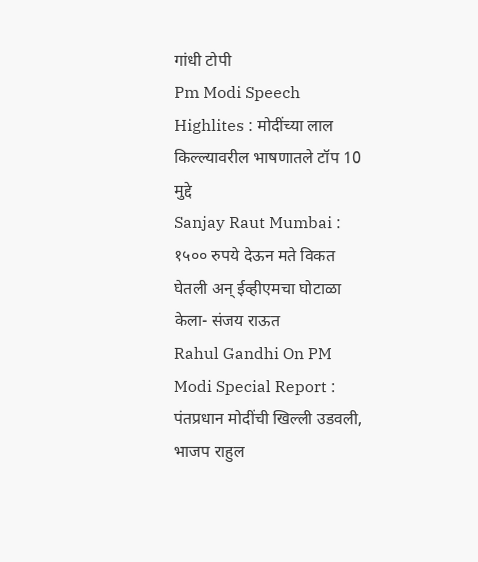गांधी टोपी
Pm Modi Speech Highlites : मोदींच्या लाल किल्ल्यावरील भाषणातले टॉप 10 मुद्दे
Sanjay Raut Mumbai : १५०० रुपये देऊन मते विकत घेतली अन् ईव्हीएमचा घोटाळा केला- संजय राऊत
Rahul Gandhi On PM Modi Special Report : पंतप्रधान मोदींची खिल्ली उडवली, भाजप राहुल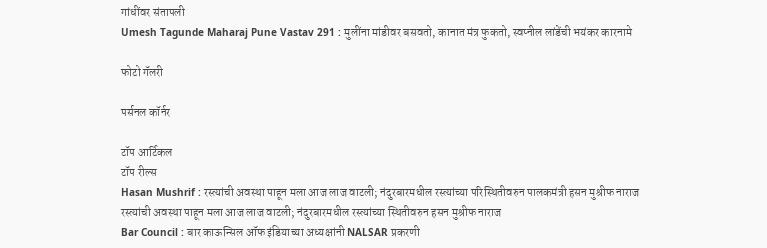गांधींवर संतापली
Umesh Tagunde Maharaj Pune Vastav 291 : मुलींना मांडीवर बसवतो, कानात मंत्र फुकतो, स्वप्नील लांडेंची भयंकर कारनामे

फोटो गॅलरी

पर्सनल कॉर्नर

टॉप आर्टिकल
टॉप रील्स
Hasan Mushrif : रस्त्यांची अवस्था पाहून मला आज लाज वाटली; नंदुरबारमधील रस्त्यांच्या परिस्थितीवरुन पालकमंत्री हसन मुश्रीफ नाराज
रस्त्यांची अवस्था पाहून मला आज लाज वाटली; नंदुरबारमधील रस्त्यांच्या स्थितीवरुन हसन मुश्रीफ नाराज
Bar Council : बार काऊन्सिल ऑफ इंडियाच्या अध्यक्षांनी NALSAR प्रकरणी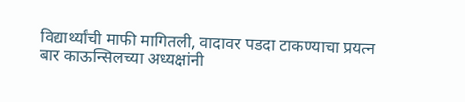विद्यार्थ्यांची माफी मागितली, वादावर पडदा टाकण्याचा प्रयत्न
बार काऊन्सिलच्या अध्यक्षांनी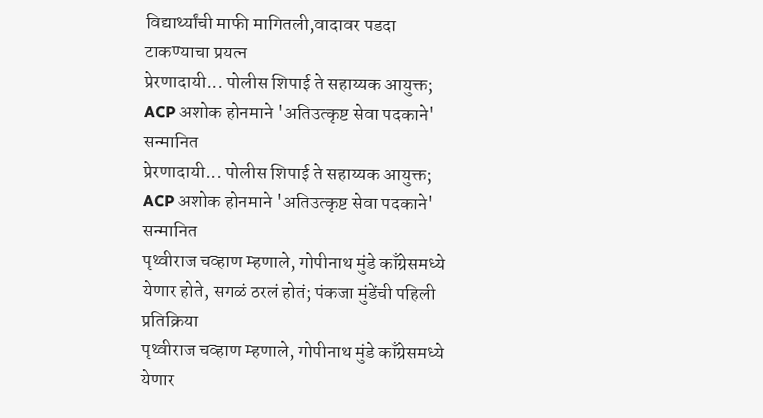विद्यार्थ्यांची माफी मागितली,वादावर पडदा टाकण्याचा प्रयत्न
प्रेरणादायी... पोलीस शिपाई ते सहाय्यक आयुक्त; ACP अशोक होनमाने 'अतिउत्कृष्ट सेवा पदकाने' सन्मानित
प्रेरणादायी... पोलीस शिपाई ते सहाय्यक आयुक्त; ACP अशोक होनमाने 'अतिउत्कृष्ट सेवा पदकाने' सन्मानित
पृथ्वीराज चव्हाण म्हणाले, गोपीनाथ मुंडे काँग्रेसमध्ये येणार होते, सगळं ठरलं होतं; पंकजा मुंडेंची पहिली प्रतिक्रिया
पृथ्वीराज चव्हाण म्हणाले, गोपीनाथ मुंडे काँग्रेसमध्ये येणार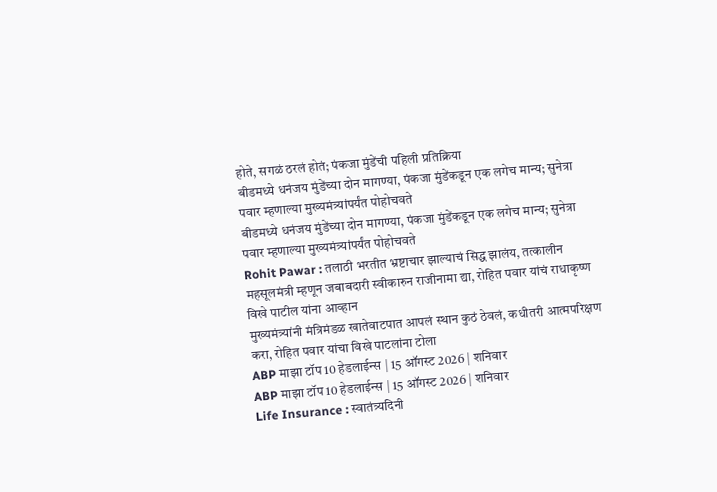होते, सगळं ठरलं होतं; पंकजा मुंडेंची पहिली प्रतिक्रिया
बीडमध्ये धनंजय मुंडेंच्या दोन मागण्या, पंकजा मुंडेंकडून एक लगेच मान्य; सुनेत्रा पवार म्हणाल्या मुख्यमंत्र्यांपर्यंत पोहोचवते
बीडमध्ये धनंजय मुंडेंच्या दोन मागण्या, पंकजा मुंडेंकडून एक लगेच मान्य; सुनेत्रा पवार म्हणाल्या मुख्यमंत्र्यांपर्यंत पोहोचवते
Rohit Pawar : तलाठी भरतीत भ्रष्टाचार झाल्याचं सिद्ध झालंय, तत्कालीन महसूलमंत्री म्हणून जबाबदारी स्वीकारुन राजीनामा द्या, रोहित पवार यांचं राधाकृष्ण विखे पाटील यांना आव्हान
मुख्यमंत्र्यांनी मंत्रिमंडळ खातेवाटपात आपलं स्थान कुठं ठेवलं, कधीतरी आत्मपरिक्षण करा, रोहित पवार यांचा विखे पाटलांना टोला
ABP माझा टॉप 10 हेडलाईन्स | 15 ऑगस्ट 2026 | शनिवार
ABP माझा टॉप 10 हेडलाईन्स | 15 ऑगस्ट 2026 | शनिवार
Life Insurance : स्वातंत्र्यदिनी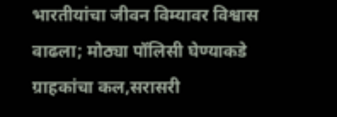भारतीयांचा जीवन विम्यावर विश्वास वाढला; मोठ्या पॉलिसी घेण्याकडे ग्राहकांचा कल,सरासरी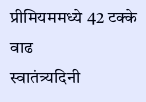प्रीमियममध्ये 42 टक्के वाढ
स्वातंत्र्यदिनी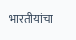भारतीयांचा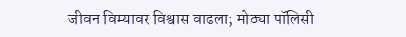जीवन विम्यावर विश्वास वाढला; मोठ्या पॉलिसी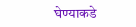घेण्याकडे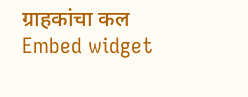ग्राहकांचा कल
Embed widget